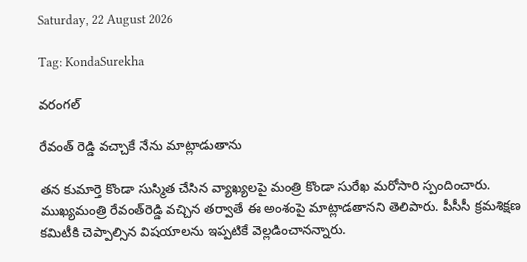Saturday, 22 August 2026

Tag: KondaSurekha

వరంగల్

రేవంత్ రెడ్డి వచ్చాకే నేను మాట్లాడుతాను

తన కుమార్తె కొండా సుస్మిత చేసిన వ్యాఖ్యలపై మంత్రి కొండా సురేఖ మరోసారి స్పందించారు. ముఖ్యమంత్రి రేవంత్‌రెడ్డి వచ్చిన తర్వాతే ఈ అంశంపై మాట్లాడతానని తెలిపారు. పీసీసీ క్రమశిక్షణ కమిటీకి చెప్పాల్సిన విషయాలను ఇప్పటికే వెల్లడించానన్నారు.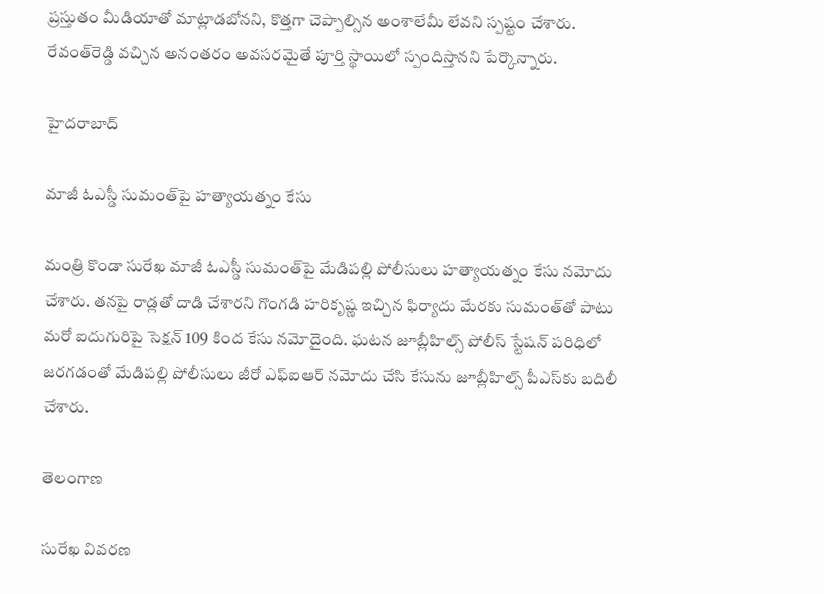ప్రస్తుతం మీడియాతో మాట్లాడబోనని, కొత్తగా చెప్పాల్సిన అంశాలేమీ లేవని స్పష్టం చేశారు. రేవంత్‌రెడ్డి వచ్చిన అనంతరం అవసరమైతే పూర్తి స్థాయిలో స్పందిస్తానని పేర్కొన్నారు.

హైదరాబాద్

మాజీ ఓఎస్డీ సుమంత్‌పై హత్యాయత్నం కేసు

మంత్రి కొండా సురేఖ మాజీ ఓఎస్డీ సుమంత్‌పై మేడిపల్లి పోలీసులు హత్యాయత్నం కేసు నమోదు చేశారు. తనపై రాడ్లతో దాడి చేశారని గొంగడి హరికృష్ణ ఇచ్చిన ఫిర్యాదు మేరకు సుమంత్‌తో పాటు మరో ఐదుగురిపై సెక్షన్ 109 కింద కేసు నమోదైంది. ఘటన జూబ్లీహిల్స్ పోలీస్ స్టేషన్ పరిధిలో జరగడంతో మేడిపల్లి పోలీసులు జీరో ఎఫ్‌ఐఆర్ నమోదు చేసి కేసును జూబ్లీహిల్స్ పీఎస్‌కు బదిలీ చేశారు.

తెలంగాణ

సురేఖ వివరణ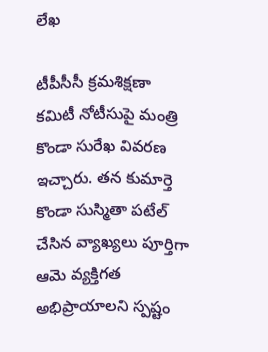లేఖ

టీపీసీసీ క్రమశిక్షణా కమిటీ నోటీసుపై మంత్రి కొండా సురేఖ వివరణ ఇచ్చారు. తన కుమార్తె కొండా సుస్మితా పటేల్ చేసిన వ్యాఖ్యలు పూర్తిగా ఆమె వ్యక్తిగత అభిప్రాయాలని స్పష్టం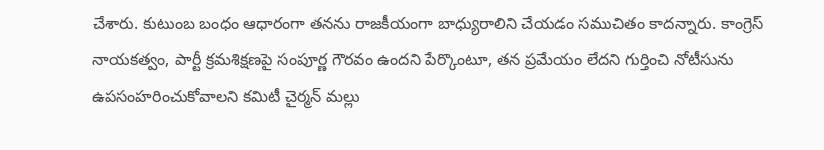చేశారు. కుటుంబ బంధం ఆధారంగా తనను రాజకీయంగా బాధ్యురాలిని చేయడం సముచితం కాదన్నారు. కాంగ్రెస్ నాయకత్వం, పార్టీ క్రమశిక్షణపై సంపూర్ణ గౌరవం ఉందని పేర్కొంటూ, తన ప్రమేయం లేదని గుర్తించి నోటీసును ఉపసంహరించుకోవాలని కమిటీ చైర్మన్ మల్లు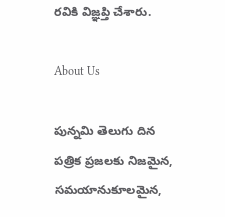రవికి విజ్ఞప్తి చేశారు.

About Us

పున్నమి తెలుగు దిన పత్రిక ప్రజలకు నిజమైన, సమయానుకూలమైన,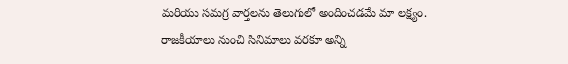మరియు సమగ్ర వార్తలను తెలుగులో అందించడమే మా లక్ష్యం.
రాజకీయాలు నుంచి సినిమాలు వరకూ అన్ని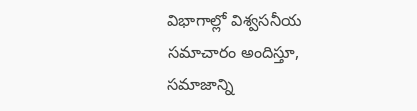విభాగాల్లో విశ్వసనీయ సమాచారం అందిస్తూ, సమాజాన్ని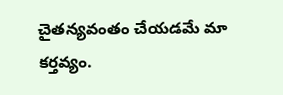చైతన్యవంతం చేయడమే మా కర్తవ్యం.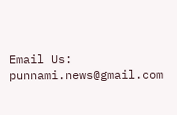Email Us: punnami.news@gmail.com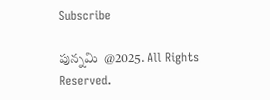Subscribe

పున్నమి  @2025. All Rights Reserved.